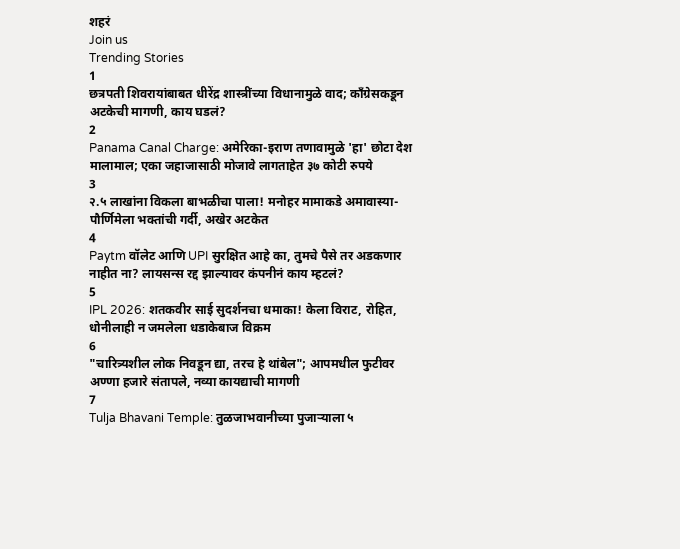शहरं
Join us
Trending Stories
1
छत्रपती शिवरायांबाबत धीरेंद्र शास्त्रींच्या विधानामुळे वाद; काँग्रेसकडून अटकेची मागणी, काय घडलं?
2
Panama Canal Charge: अमेरिका-इराण तणावामुळे 'हा' छोटा देश मालामाल; एका जहाजासाठी मोजावे लागताहेत ३७ कोटी रुपये
3
२.५ लाखांना विकला बाभळीचा पाला! मनोहर मामाकडे अमावास्या-पौर्णिमेला भक्तांची गर्दी, अखेर अटकेत
4
Paytm वॉलेट आणि UPI सुरक्षित आहे का, तुमचे पैसे तर अडकणार नाहीत ना? लायसन्स रद्द झाल्यावर कंपनीनं काय म्हटलं?
5
IPL 2026: शतकवीर साई सुदर्शनचा धमाका! केला विराट, रोहित, धोनीलाही न जमलेला धडाकेबाज विक्रम
6
"चारित्र्यशील लोक निवडून द्या, तरच हे थांबेल"; आपमधील फुटीवर अण्णा हजारे संतापले, नव्या कायद्याची मागणी
7
Tulja Bhavani Temple: तुळजाभवानीच्या पुजाऱ्याला ५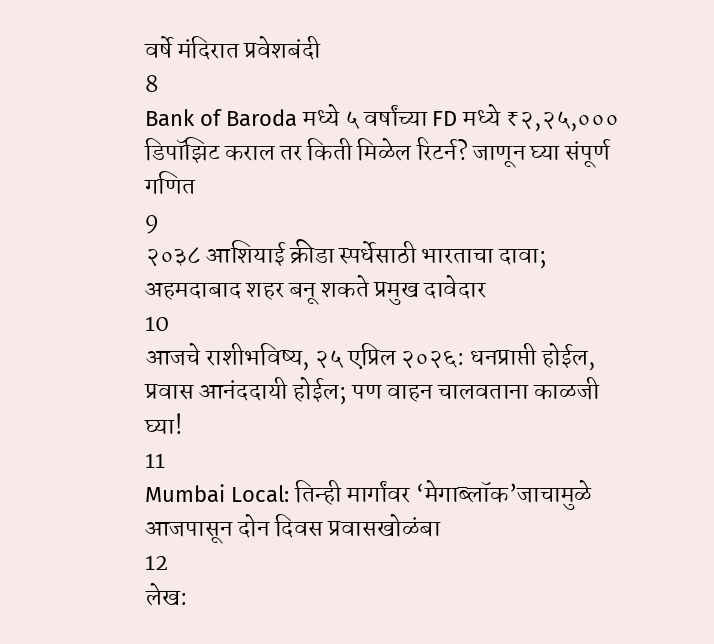वर्षे मंदिरात प्रवेशबंदी
8
Bank of Baroda मध्ये ५ वर्षांच्या FD मध्ये ₹२,२५,००० डिपॉझिट कराल तर किती मिळेल रिटर्न? जाणून घ्या संपूर्ण गणित
9
२०३८ आशियाई क्रीडा स्पर्धेसाठी भारताचा दावा; अहमदाबाद शहर बनू शकते प्रमुख दावेदार
10
आजचे राशीभविष्य, २५ एप्रिल २०२६: धनप्राप्ती होईल, प्रवास आनंददायी होईल; पण वाहन चालवताना काळजी घ्या!
11
Mumbai Local: तिन्ही मार्गांवर ‘मेगाब्लॉक’जाचामुळे आजपासून दोन दिवस प्रवासखोळंबा
12
लेख: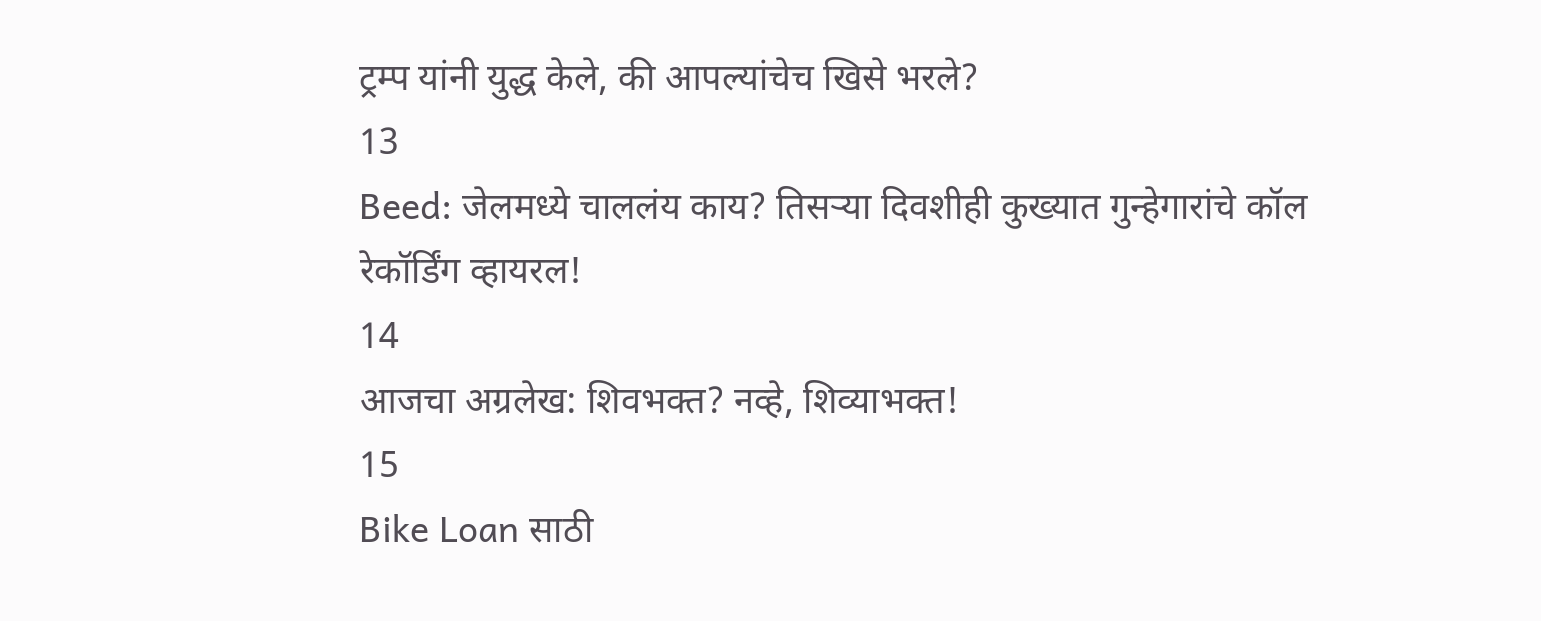ट्रम्प यांनी युद्ध केले, की आपल्यांचेच खिसे भरले?
13
Beed: जेलमध्ये चाललंय काय? तिसऱ्या दिवशीही कुख्यात गुन्हेगारांचे कॉल रेकॉर्डिंग व्हायरल!
14
आजचा अग्रलेख: शिवभक्त? नव्हे, शिव्याभक्त!
15
Bike Loan साठी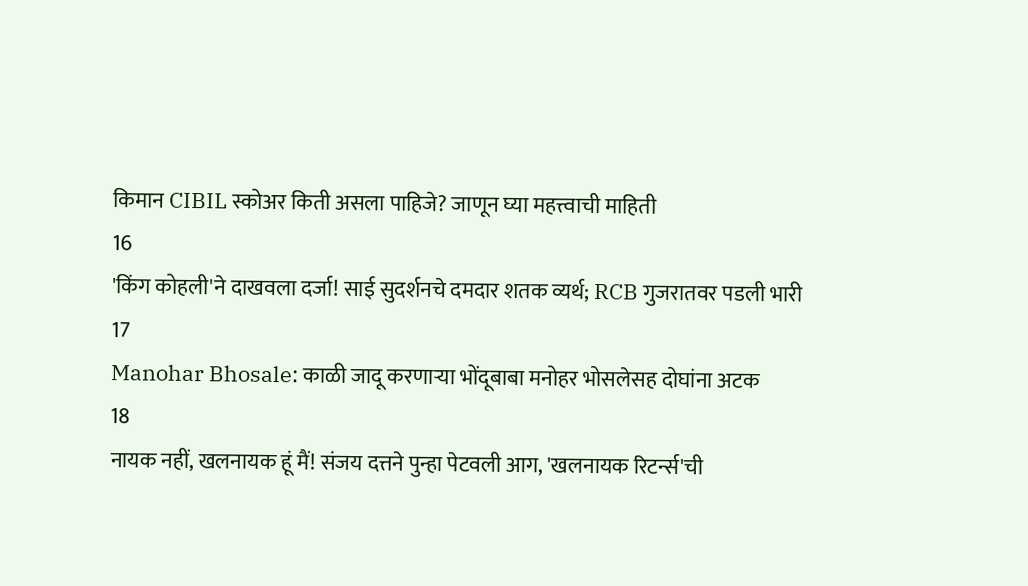किमान CIBIL स्कोअर किती असला पाहिजे? जाणून घ्या महत्त्वाची माहिती
16
'किंग कोहली'ने दाखवला दर्जा! साई सुदर्शनचे दमदार शतक व्यर्थ; RCB गुजरातवर पडली भारी
17
Manohar Bhosale: काळी जादू करणाऱ्या भोंदूबाबा मनोहर भोसलेसह दोघांना अटक
18
नायक नहीं, खलनायक हूं मैं! संजय दत्तने पुन्हा पेटवली आग, 'खलनायक रिटर्न्स'ची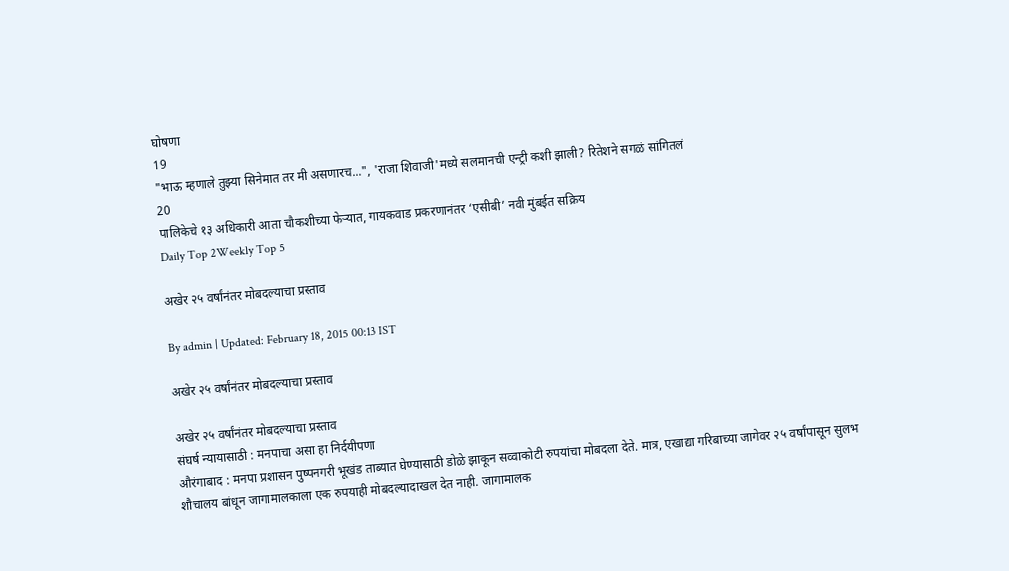घोषणा
19
"भाऊ म्हणाले तुझ्या सिनेमात तर मी असणारच...", 'राजा शिवाजी'मध्ये सलमानची एन्ट्री कशी झाली? रितेशने सगळं सांगितलं
20
पालिकेचे १३ अधिकारी आता चौकशीच्या फेऱ्यात, गायकवाड प्रकरणानंतर ‘एसीबी’ नवी मुंबईत सक्रिय
Daily Top 2Weekly Top 5

अखेर २५ वर्षांनंतर मोबदल्याचा प्रस्ताव

By admin | Updated: February 18, 2015 00:13 IST

अखेर २५ वर्षांनंतर मोबदल्याचा प्रस्ताव

अखेर २५ वर्षांनंतर मोबदल्याचा प्रस्ताव
संघर्ष न्यायासाठी : मनपाचा असा हा निर्दयीपणा
औरंगाबाद : मनपा प्रशासन पुष्पनगरी भूखंड ताब्यात घेण्यासाठी डोळे झाकून सव्वाकोटी रुपयांचा मोबदला देते. मात्र, एखाद्या गरिबाच्या जागेवर २५ वर्षांपासून सुलभ शौचालय बांधून जागामालकाला एक रुपयाही मोबदल्यादाखल देत नाही. जागामालक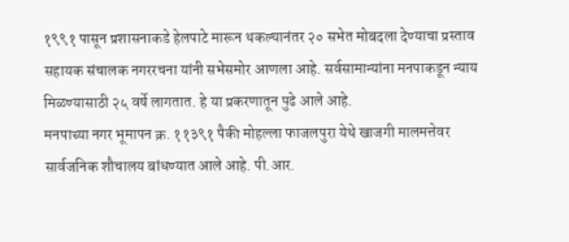१९९१ पासून प्रशासनाकडे हेलपाटे मारून थकल्यानंतर २० सभेत मोबदला देण्याचा प्रस्ताव सहायक संचालक नगररचना यांनी सभेसमोर आणला आहे. सर्वसामान्यांना मनपाकडून न्याय मिळण्यासाठी २५ वर्षे लागतात. हे या प्रकरणातून पुढे आले आहे.
मनपाच्या नगर भूमापन क्र. ११३९१ पैकी मोहल्ला फाजलपुरा येथे खाजगी मालमत्तेवर सार्वजनिक शौचालय बांधण्यात आले आहे. पी.आर.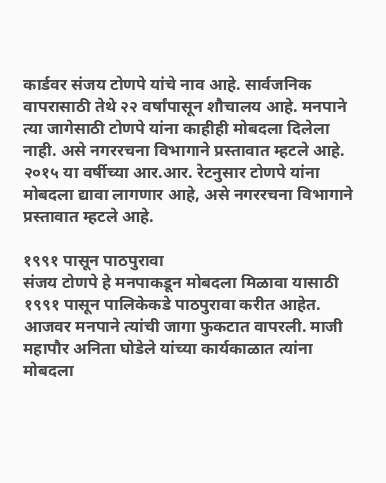कार्डवर संजय टोणपे यांचे नाव आहे. सार्वजनिक वापरासाठी तेथे २२ वर्षांपासून शौचालय आहे. मनपाने त्या जागेसाठी टोणपे यांना काहीही मोबदला दिलेला नाही. असे नगररचना विभागाने प्रस्तावात म्हटले आहे. २०१५ या वर्षीच्या आर.आर. रेटनुसार टोणपे यांना मोबदला द्यावा लागणार आहे, असे नगररचना विभागाने प्रस्तावात म्हटले आहे.

१९९१ पासून पाठपुरावा
संजय टोणपे हे मनपाकडून मोबदला मिळावा यासाठी १९९१ पासून पालिकेकडे पाठपुरावा करीत आहेत. आजवर मनपाने त्यांची जागा फुकटात वापरली. माजी महापौर अनिता घोडेले यांच्या कार्यकाळात त्यांना मोबदला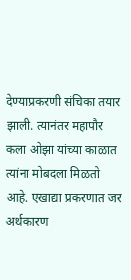देण्याप्रकरणी संचिका तयार झाली. त्यानंतर महापौर कला ओझा यांच्या काळात त्यांना मोबदला मिळतो आहे. एखाद्या प्रकरणात जर अर्थकारण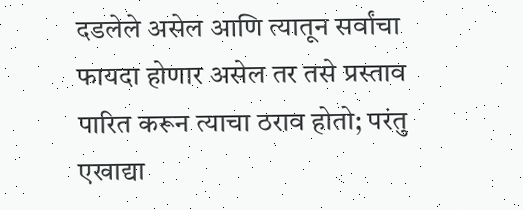दडलेले असेल आणि त्यातून सर्वांचा फायदा होणार असेल तर तसे प्रस्ताव पारित करून त्याचा ठराव होतो; परंतु एखाद्या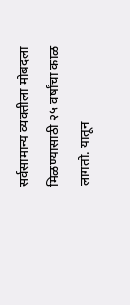सर्वसामान्य व्यक्तीला मोबदला मिळण्यासाठी २५ वर्षांचा काळ लागतो. यातून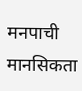मनपाची मानसिकता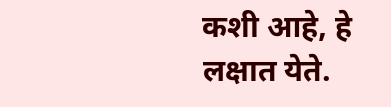कशी आहे, हे लक्षात येते.